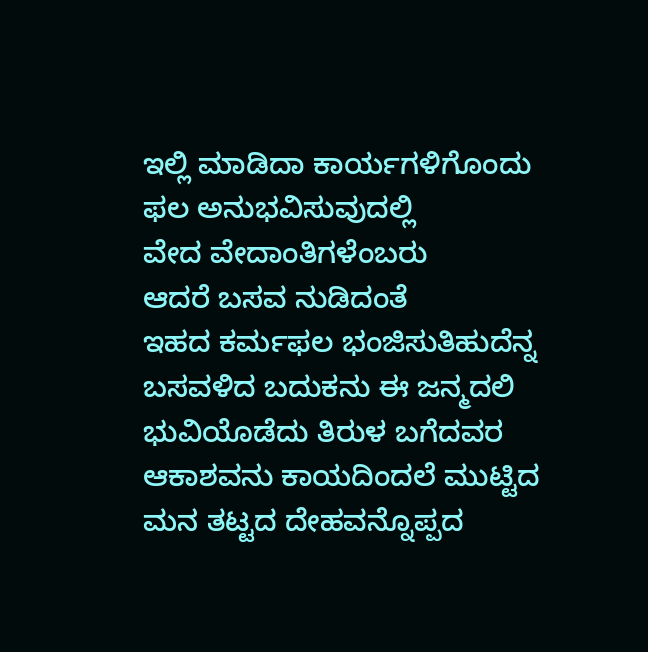ಇಲ್ಲಿ ಮಾಡಿದಾ ಕಾರ್ಯಗಳಿಗೊಂದು
ಫಲ ಅನುಭವಿಸುವುದಲ್ಲಿ
ವೇದ ವೇದಾಂತಿಗಳೆಂಬರು
ಆದರೆ ಬಸವ ನುಡಿದಂತೆ
ಇಹದ ಕರ್ಮಫಲ ಭಂಜಿಸುತಿಹುದೆನ್ನ
ಬಸವಳಿದ ಬದುಕನು ಈ ಜನ್ಮದಲಿ
ಭುವಿಯೊಡೆದು ತಿರುಳ ಬಗೆದವರ
ಆಕಾಶವನು ಕಾಯದಿಂದಲೆ ಮುಟ್ಟಿದ
ಮನ ತಟ್ಟದ ದೇಹವನ್ನೊಪ್ಪದ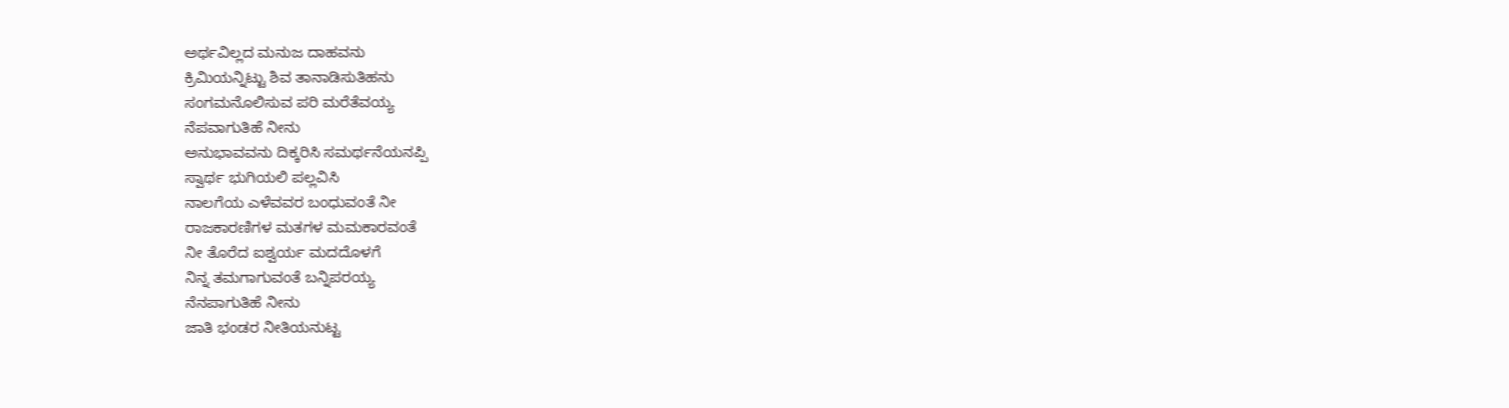ಅರ್ಥವಿಲ್ಲದ ಮನುಜ ದಾಹವನು
ಕ್ರಿಮಿಯನ್ನಿಟ್ಟು ಶಿವ ತಾನಾಡಿಸುತಿಹನು
ಸಂಗಮನೊಲಿಸುವ ಪರಿ ಮರೆತೆವಯ್ಯ
ನೆಪವಾಗುತಿಹೆ ನೀನು
ಅನುಭಾವವನು ದಿಕ್ಕರಿಸಿ ಸಮರ್ಥನೆಯನಪ್ಪಿ
ಸ್ವಾರ್ಥ ಭುಗಿಯಲಿ ಪಲ್ಲವಿಸಿ
ನಾಲಗೆಯ ಎಳೆವವರ ಬಂಧುವಂತೆ ನೀ
ರಾಜಕಾರಣಿಗಳ ಮತಗಳ ಮಮಕಾರವಂತೆ
ನೀ ತೊರೆದ ಐಶ್ವರ್ಯ ಮದದೊಳಗೆ
ನಿನ್ನ ತಮಗಾಗುವಂತೆ ಬನ್ನಿಪರಯ್ಯ
ನೆನಪಾಗುತಿಹೆ ನೀನು
ಜಾತಿ ಭಂಡರ ನೀತಿಯನುಟ್ಟ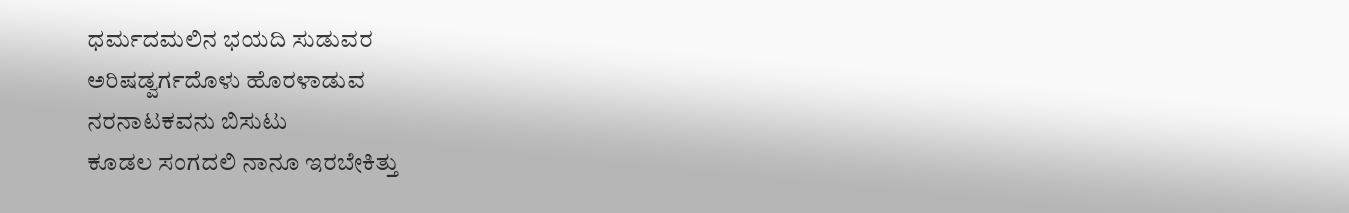ಧರ್ಮದಮಲಿನ ಭಯದಿ ಸುಡುವರ
ಅರಿಷಡ್ವರ್ಗದೊಳು ಹೊರಳಾಡುವ
ನರನಾಟಕವನು ಬಿಸುಟು
ಕೂಡಲ ಸಂಗದಲಿ ನಾನೂ ಇರಬೇಕಿತ್ತು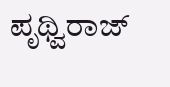ಪೃಥ್ವಿರಾಜ್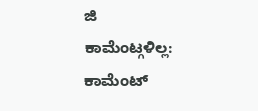ಜಿ
ಕಾಮೆಂಟ್ಗಳಿಲ್ಲ:
ಕಾಮೆಂಟ್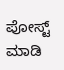ಪೋಸ್ಟ್ ಮಾಡಿ